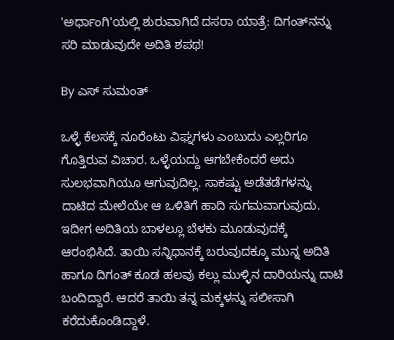'ಅರ್ಧಾಂಗಿ'ಯಲ್ಲಿ ಶುರುವಾಗಿದೆ ದಸರಾ ಯಾತ್ರೆ: ದಿಗಂತ್‌ನನ್ನು ಸರಿ ಮಾಡುವುದೇ ಅದಿತಿ ಶಪಥ!

By ಎಸ್ ಸುಮಂತ್

ಒಳ್ಳೆ ಕೆಲಸಕ್ಕೆ ನೂರೆಂಟು ವಿಘ್ನಗಳು ಎಂಬುದು ಎಲ್ಲರಿಗೂ ಗೊತ್ತಿರುವ ವಿಚಾರ. ಒಳ್ಳೆಯದ್ದು ಆಗಬೇಕೆಂದರೆ ಅದು ಸುಲಭವಾಗಿಯೂ ಆಗುವುದಿಲ್ಲ. ಸಾಕಷ್ಟು ಅಡೆತಡೆಗಳನ್ನು ದಾಟಿದ ಮೇಲೆಯೇ ಆ ಒಳಿತಿಗೆ ಹಾದಿ ಸುಗಮವಾಗುವುದು. ಇದೀಗ ಅದಿತಿಯ ಬಾಳಲ್ಲೂ ಬೆಳಕು ಮೂಡುವುದಕ್ಕೆ ಆರಂಭಿಸಿದೆ. ತಾಯಿ ಸನ್ನಿಧಾನಕ್ಕೆ ಬರುವುದಕ್ಕೂ ಮುನ್ನ ಅದಿತಿ ಹಾಗೂ ದಿಗಂತ್ ಕೂಡ ಹಲವು ಕಲ್ಲು ಮುಳ್ಳಿನ ದಾರಿಯನ್ನು ದಾಟಿ ಬಂದಿದ್ದಾರೆ. ಆದರೆ ತಾಯಿ ತನ್ನ ಮಕ್ಕಳನ್ನು ಸಲೀಸಾಗಿ ಕರೆದುಕೊಂಡಿದ್ದಾಳೆ.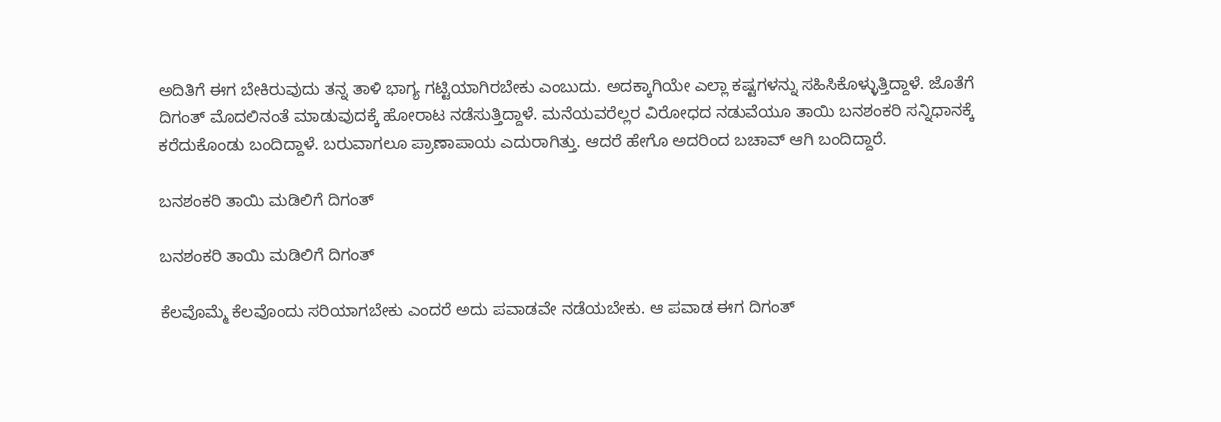ಅದಿತಿಗೆ ಈಗ ಬೇಕಿರುವುದು ತನ್ನ ತಾಳಿ ಭಾಗ್ಯ ಗಟ್ಟಿಯಾಗಿರಬೇಕು ಎಂಬುದು. ಅದಕ್ಕಾಗಿಯೇ ಎಲ್ಲಾ ಕಷ್ಟಗಳನ್ನು ಸಹಿಸಿಕೊಳ್ಳುತ್ತಿದ್ದಾಳೆ. ಜೊತೆಗೆ ದಿಗಂತ್ ಮೊದಲಿನಂತೆ ಮಾಡುವುದಕ್ಕೆ ಹೋರಾಟ ನಡೆಸುತ್ತಿದ್ದಾಳೆ. ಮನೆಯವರೆಲ್ಲರ ವಿರೋಧದ ನಡುವೆಯೂ ತಾಯಿ ಬನಶಂಕರಿ ಸನ್ನಿಧಾನಕ್ಕೆ ಕರೆದುಕೊಂಡು ಬಂದಿದ್ದಾಳೆ. ಬರುವಾಗಲೂ ಪ್ರಾಣಾಪಾಯ ಎದುರಾಗಿತ್ತು. ಆದರೆ ಹೇಗೊ ಅದರಿಂದ ಬಚಾವ್ ಆಗಿ ಬಂದಿದ್ದಾರೆ.

ಬನಶಂಕರಿ ತಾಯಿ ಮಡಿಲಿಗೆ ದಿಗಂತ್

ಬನಶಂಕರಿ ತಾಯಿ ಮಡಿಲಿಗೆ ದಿಗಂತ್

ಕೆಲವೊಮ್ಮೆ ಕೆಲವೊಂದು ಸರಿಯಾಗಬೇಕು ಎಂದರೆ ಅದು ಪವಾಡವೇ ನಡೆಯಬೇಕು. ಆ ಪವಾಡ ಈಗ ದಿಗಂತ್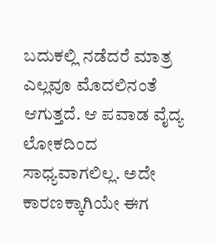ಬದುಕಲ್ಲಿ ನಡೆದರೆ ಮಾತ್ರ ಎಲ್ಲವೂ ಮೊದಲಿನಂತೆ ಆಗುತ್ತದೆ. ಆ ಪವಾಡ ವೈದ್ಯ ಲೋಕದಿಂದ ಸಾಧ್ಯವಾಗಲಿಲ್ಲ. ಅದೇ ಕಾರಣಕ್ಕಾಗಿಯೇ ಈಗ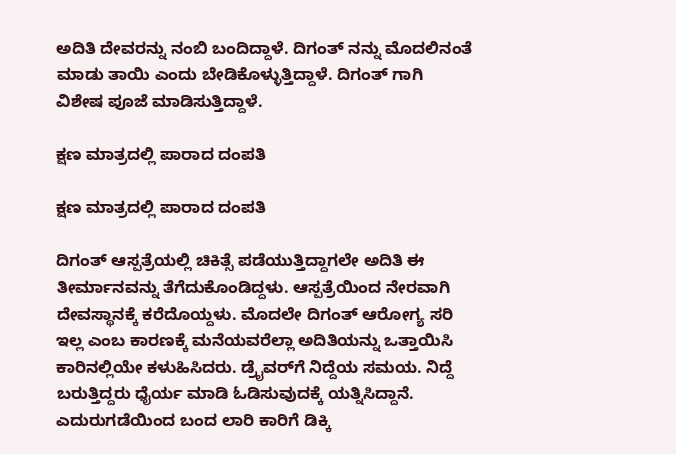ಅದಿತಿ ದೇವರನ್ನು ನಂಬಿ ಬಂದಿದ್ದಾಳೆ. ದಿಗಂತ್ ನನ್ನು ಮೊದಲಿನಂತೆ ಮಾಡು ತಾಯಿ ಎಂದು ಬೇಡಿಕೊಳ್ಳುತ್ತಿದ್ದಾಳೆ. ದಿಗಂತ್ ಗಾಗಿ ವಿಶೇಷ ಪೂಜೆ ಮಾಡಿಸುತ್ತಿದ್ದಾಳೆ.

ಕ್ಷಣ ಮಾತ್ರದಲ್ಲಿ ಪಾರಾದ ದಂಪತಿ

ಕ್ಷಣ ಮಾತ್ರದಲ್ಲಿ ಪಾರಾದ ದಂಪತಿ

ದಿಗಂತ್ ಆಸ್ಪತ್ರೆಯಲ್ಲಿ ಚಿಕಿತ್ಸೆ ಪಡೆಯುತ್ತಿದ್ದಾಗಲೇ ಅದಿತಿ ಈ ತೀರ್ಮಾನವನ್ನು ತೆಗೆದುಕೊಂಡಿದ್ದಳು. ಆಸ್ಪತ್ರೆಯಿಂದ ನೇರವಾಗಿ ದೇವಸ್ಥಾನಕ್ಕೆ ಕರೆದೊಯ್ದಳು. ಮೊದಲೇ ದಿಗಂತ್ ಆರೋಗ್ಯ ಸರಿ ಇಲ್ಲ ಎಂಬ ಕಾರಣಕ್ಕೆ ಮನೆಯವರೆಲ್ಲಾ ಅದಿತಿಯನ್ನು ಒತ್ತಾಯಿಸಿ ಕಾರಿನಲ್ಲಿಯೇ ಕಳುಹಿಸಿದರು. ಡ್ರೈವರ್‌ಗೆ ನಿದ್ದೆಯ ಸಮಯ. ನಿದ್ದೆ ಬರುತ್ತಿದ್ದರು ಧೈರ್ಯ ಮಾಡಿ ಓಡಿಸುವುದಕ್ಕೆ ಯತ್ನಿಸಿದ್ದಾನೆ. ಎದುರುಗಡೆಯಿಂದ ಬಂದ ಲಾರಿ ಕಾರಿಗೆ ಡಿಕ್ಕಿ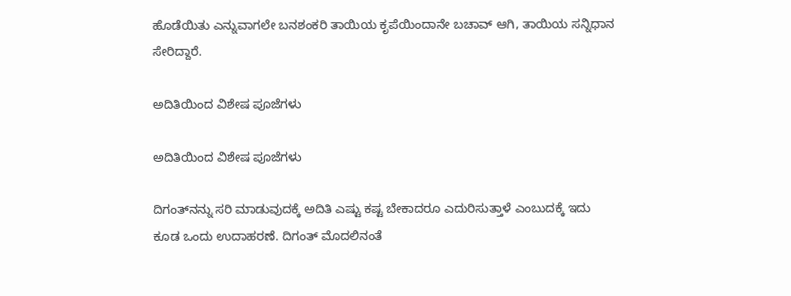ಹೊಡೆಯಿತು ಎನ್ನುವಾಗಲೇ ಬನಶಂಕರಿ ತಾಯಿಯ ಕೃಪೆಯಿಂದಾನೇ ಬಚಾವ್ ಆಗಿ, ತಾಯಿಯ ಸನ್ನಿಧಾನ ಸೇರಿದ್ದಾರೆ.

ಅದಿತಿಯಿಂದ ವಿಶೇಷ ಪೂಜೆಗಳು

ಅದಿತಿಯಿಂದ ವಿಶೇಷ ಪೂಜೆಗಳು

ದಿಗಂತ್‌ನನ್ನು ಸರಿ ಮಾಡುವುದಕ್ಕೆ ಅದಿತಿ ಎಷ್ಟು ಕಷ್ಟ ಬೇಕಾದರೂ ಎದುರಿಸುತ್ತಾಳೆ ಎಂಬುದಕ್ಕೆ ಇದು ಕೂಡ ಒಂದು ಉದಾಹರಣೆ. ದಿಗಂತ್ ಮೊದಲಿನಂತೆ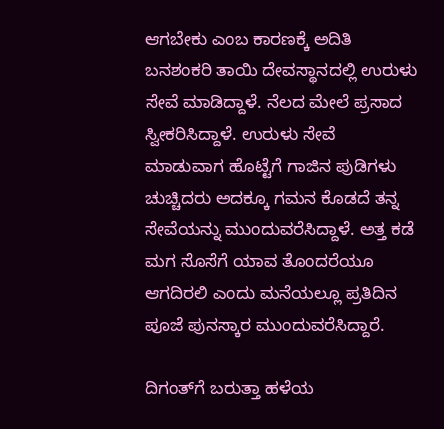ಆಗಬೇಕು ಎಂಬ ಕಾರಣಕ್ಕೆ ಅದಿತಿ ಬನಶಂಕರಿ ತಾಯಿ ದೇವಸ್ಥಾನದಲ್ಲಿ ಉರುಳು ಸೇವೆ ಮಾಡಿದ್ದಾಳೆ. ನೆಲದ ಮೇಲೆ ಪ್ರಸಾದ ಸ್ವೀಕರಿಸಿದ್ದಾಳೆ. ಉರುಳು ಸೇವೆ ಮಾಡುವಾಗ ಹೊಟ್ಟೆಗೆ ಗಾಜಿನ ಪುಡಿಗಳು ಚುಚ್ಚಿದರು ಅದಕ್ಕೂ ಗಮನ ಕೊಡದೆ ತನ್ನ ಸೇವೆಯನ್ನು ಮುಂದುವರೆಸಿದ್ದಾಳೆ. ಅತ್ತ ಕಡೆ ಮಗ ಸೊಸೆಗೆ ಯಾವ ತೊಂದರೆಯೂ ಆಗದಿರಲಿ ಎಂದು ಮನೆಯಲ್ಲೂ ಪ್ರತಿದಿನ ಪೂಜೆ ಪುನಸ್ಕಾರ ಮುಂದುವರೆಸಿದ್ದಾರೆ.

ದಿಗಂತ್‌ಗೆ ಬರುತ್ತಾ ಹಳೆಯ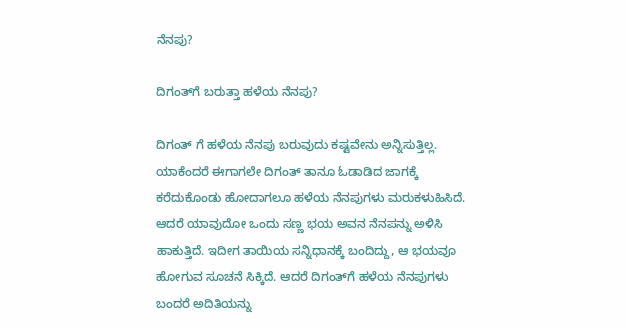ನೆನಪು?

ದಿಗಂತ್‌ಗೆ ಬರುತ್ತಾ ಹಳೆಯ ನೆನಪು?

ದಿಗಂತ್ ಗೆ ಹಳೆಯ ನೆನಪು ಬರುವುದು ಕಷ್ಟವೇನು ಅನ್ನಿಸುತ್ತಿಲ್ಲ. ಯಾಕೆಂದರೆ ಈಗಾಗಲೇ ದಿಗಂತ್ ತಾನೂ ಓಡಾಡಿದ ಜಾಗಕ್ಕೆ ಕರೆದುಕೊಂಡು ಹೋದಾಗಲೂ ಹಳೆಯ ನೆನಪುಗಳು ಮರುಕಳುಹಿಸಿದೆ. ಆದರೆ ಯಾವುದೋ ಒಂದು ಸಣ್ಣ ಭಯ ಅವನ ನೆನಪನ್ನು ಅಳಿಸಿ ಹಾಕುತ್ತಿದೆ. ಇದೀಗ ತಾಯಿಯ ಸನ್ನಿಧಾನಕ್ಕೆ ಬಂದಿದ್ದು, ಆ ಭಯವೂ ಹೋಗುವ ಸೂಚನೆ ಸಿಕ್ಕಿದೆ. ಆದರೆ ದಿಗಂತ್‌ಗೆ ಹಳೆಯ ನೆನಪುಗಳು ಬಂದರೆ ಅದಿತಿಯನ್ನು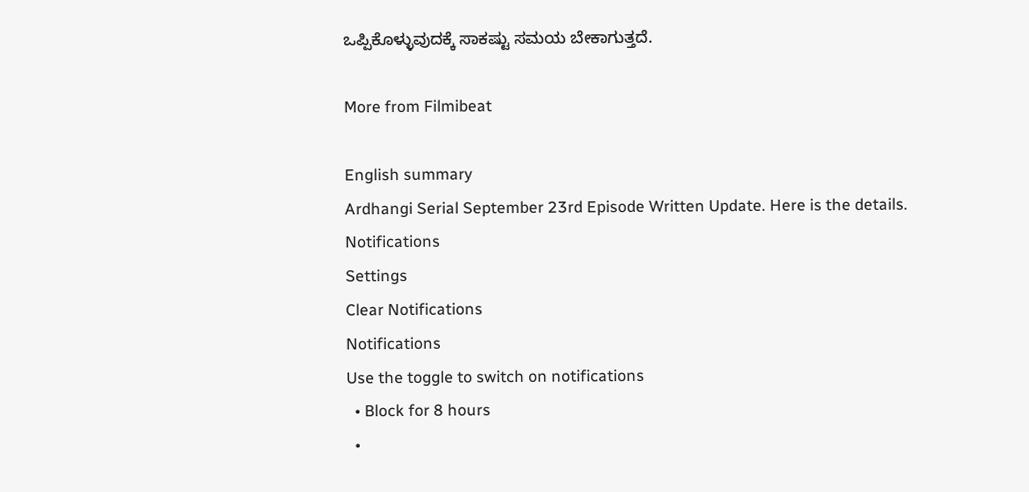ಒಪ್ಪಿಕೊಳ್ಳುವುದಕ್ಕೆ ಸಾಕಷ್ಟು ಸಮಯ ಬೇಕಾಗುತ್ತದೆ.

More from Filmibeat

English summary
Ardhangi Serial September 23rd Episode Written Update. Here is the details.
Notifications
Settings
Clear Notifications
Notifications
Use the toggle to switch on notifications
  • Block for 8 hours
  •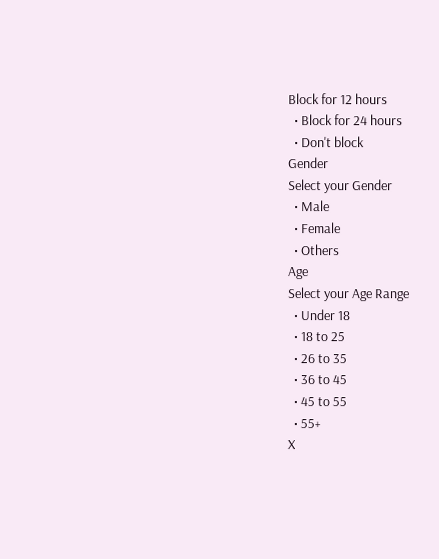Block for 12 hours
  • Block for 24 hours
  • Don't block
Gender
Select your Gender
  • Male
  • Female
  • Others
Age
Select your Age Range
  • Under 18
  • 18 to 25
  • 26 to 35
  • 36 to 45
  • 45 to 55
  • 55+
X